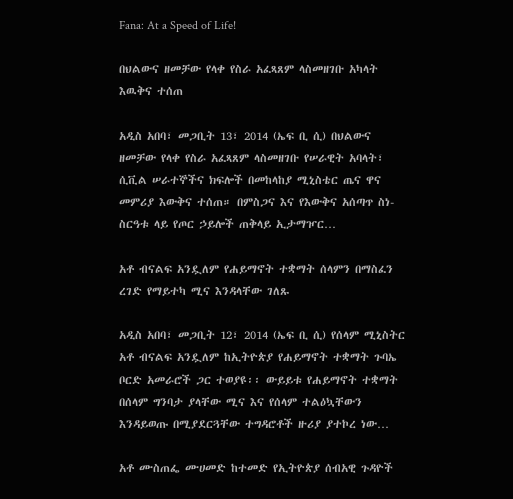Fana: At a Speed of Life!

በህልውና ዘመቻው የላቀ የስራ አፈጻጸም ላስመዘገቡ አካላት እዉቅና ተሰጠ

አዲስ አበባ፣ መጋቢት 13፣ 2014 (ኤፍ ቢ ሲ) በህልውና ዘመቻው የላቀ የስራ አፈጻጸም ላስመዘገቡ የሠራዊት አባላት፣ ሲቪል ሠራተኞችና ክፍሎች በመከላከያ ሚኒስቴር ጤና ዋና መምሪያ እውቅና ተሰጠ። በምስጋና እና የእውቅና አሰጣጥ ስነ-ስርዓቱ ላይ የጦር ኃይሎች ጠቅላይ ኢታማዦር…

አቶ ብናልፍ አንዷለም የሐይማኖት ተቋማት ሰላምን በማስፈን ረገድ የማይተካ ሚና እንዳላቸው ገለጹ

አዲስ አበባ፣ መጋቢት 12፣ 2014 (ኤፍ ቢ ሲ) የሰላም ሚኒስትር አቶ ብናልፍ አንዷለም ከኢትዮጵያ የሐይማኖት ተቋማት ጉባኤ ቦርድ አመራሮች ጋር ተወያዩ፡፡ ውይይቱ የሐይማኖት ተቋማት በሰላም ግንባታ ያላቸው ሚና እና የሰላም ተልዕኳቸውን እንዳይወጡ በሚያደርጓቸው ተግዳሮቶች ዙሪያ ያተኮረ ነው…

አቶ ሙስጠፌ ሙሀመድ ከተመድ የኢትዮጵያ ሰብአዊ ጉዳዮች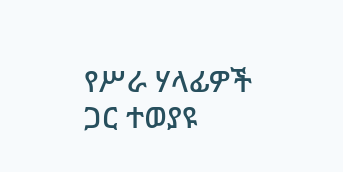የሥራ ሃላፊዎች ጋር ተወያዩ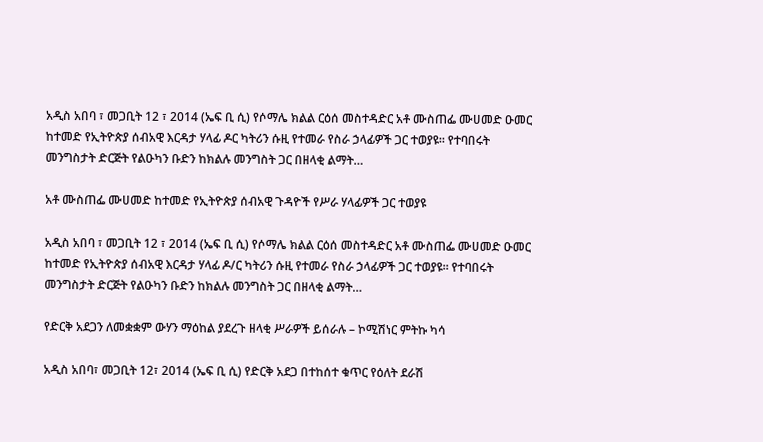አዲስ አበባ ፣ መጋቢት 12 ፣ 2014 (ኤፍ ቢ ሲ) የሶማሌ ክልል ርዕሰ መስተዳድር አቶ ሙስጠፌ ሙሀመድ ዑመር ከተመድ የኢትዮጵያ ሰብአዊ እርዳታ ሃላፊ ዶር ካትሪን ሱዚ የተመራ የስራ ኃላፊዎች ጋር ተወያዩ። የተባበሩት መንግስታት ድርጅት የልዑካን ቡድን ከክልሉ መንግስት ጋር በዘላቂ ልማት…

አቶ ሙስጠፌ ሙሀመድ ከተመድ የኢትዮጵያ ሰብአዊ ጉዳዮች የሥራ ሃላፊዎች ጋር ተወያዩ

አዲስ አበባ ፣ መጋቢት 12 ፣ 2014 (ኤፍ ቢ ሲ) የሶማሌ ክልል ርዕሰ መስተዳድር አቶ ሙስጠፌ ሙሀመድ ዑመር ከተመድ የኢትዮጵያ ሰብአዊ እርዳታ ሃላፊ ዶ/ር ካትሪን ሱዚ የተመራ የስራ ኃላፊዎች ጋር ተወያዩ። የተባበሩት መንግስታት ድርጅት የልዑካን ቡድን ከክልሉ መንግስት ጋር በዘላቂ ልማት…

የድርቅ አደጋን ለመቋቋም ውሃን ማዕከል ያደረጉ ዘላቂ ሥራዎች ይሰራሉ – ኮሚሽነር ምትኩ ካሳ

አዲስ አበባ፣ መጋቢት 12፣ 2014 (ኤፍ ቢ ሲ) የድርቅ አደጋ በተከሰተ ቁጥር የዕለት ደራሽ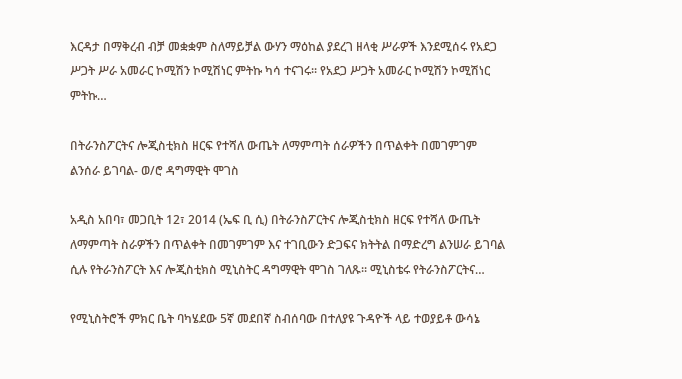እርዳታ በማቅረብ ብቻ መቋቋም ስለማይቻል ውሃን ማዕከል ያደረገ ዘላቂ ሥራዎች እንደሚሰሩ የአደጋ ሥጋት ሥራ አመራር ኮሚሽን ኮሚሽነር ምትኩ ካሳ ተናገሩ፡፡ የአደጋ ሥጋት አመራር ኮሚሽን ኮሚሽነር ምትኩ…

በትራንስፖርትና ሎጂስቲክስ ዘርፍ የተሻለ ውጤት ለማምጣት ሰራዎችን በጥልቀት በመገምገም ልንሰራ ይገባል- ወ/ሮ ዳግማዊት ሞገስ

አዲስ አበባ፣ መጋቢት 12፣ 2014 (ኤፍ ቢ ሲ) በትራንስፖርትና ሎጂስቲክስ ዘርፍ የተሻለ ውጤት ለማምጣት ስራዎችን በጥልቀት በመገምገም እና ተገቢውን ድጋፍና ክትትል በማድረግ ልንሠራ ይገባል ሲሉ የትራንስፖርት እና ሎጂስቲክስ ሚኒስትር ዳግማዊት ሞገስ ገለጹ፡፡ ሚኒስቴሩ የትራንስፖርትና…

የሚኒስትሮች ምክር ቤት ባካሄደው 5ኛ መደበኛ ስብሰባው በተለያዩ ጉዳዮች ላይ ተወያይቶ ውሳኔ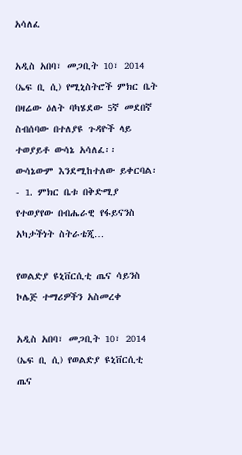አሳለፈ

አዲስ አበባ፣ መጋቢት 10፣ 2014 (ኤፍ ቢ ሲ) የሚኒስትሮች ምክር ቤት በዛሬው ዕለት ባካሄደው 5ኛ መደበኛ ስብሰባው በተለያዩ ጉዳዮች ላይ ተወያይቶ ውሳኔ አሳለፈ፡፡ ውሳኔውም እንደሚከተለው ይቀርባል፡- 1. ምክር ቤቱ በቅድሚያ የተወያየው በብሔራዊ የፋይናንስ አካታችነት ስትራቴጂ…

የወልድያ ዩኒቨርሲቲ ጤና ሳይንስ ኮሌጅ ተማሪዎችን አስመረቀ

አዲስ አበባ፣ መጋቢት 10፣ 2014 (ኤፍ ቢ ሲ) የወልድያ ዩኒቨርሲቲ ጤና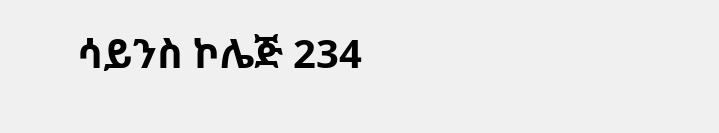ሳይንስ ኮሌጅ 234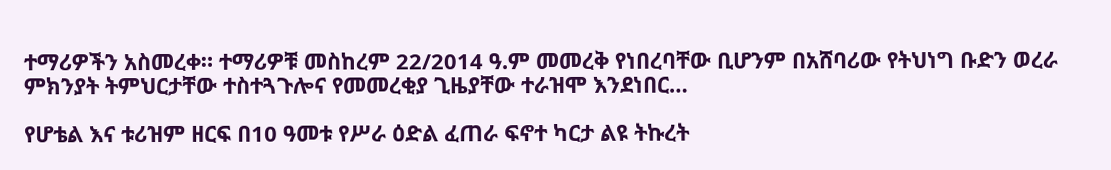ተማሪዎችን አስመረቀ። ተማሪዎቹ መስከረም 22/2014 ዓ.ም መመረቅ የነበረባቸው ቢሆንም በአሸባሪው የትህነግ ቡድን ወረራ ምክንያት ትምህርታቸው ተስተጓጉሎና የመመረቂያ ጊዜያቸው ተራዝሞ እንደነበር…

የሆቴል እና ቱሪዝም ዘርፍ በ10 ዓመቱ የሥራ ዕድል ፈጠራ ፍኖተ ካርታ ልዩ ትኩረት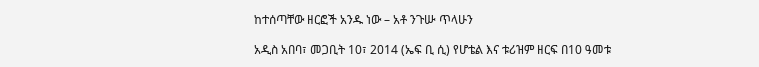ከተሰጣቸው ዘርፎች አንዱ ነው – አቶ ንጉሡ ጥላሁን

አዲስ አበባ፣ መጋቢት 10፣ 2014 (ኤፍ ቢ ሲ) የሆቴል እና ቱሪዝም ዘርፍ በ10 ዓመቱ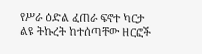የሥራ ዕድል ፈጠራ ፍኖተ ካርታ ልዩ ትኩረት ከተሰጣቸው ዘርፎች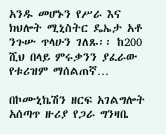አንዱ መሆኑን የሥራ እና ክህሎት ሚኒስትር ዴኤታ አቶ ንጉሡ ጥላሁን ገለጹ፡፡ ከ200 ሺህ በላይ ምሩቃንን ያፈራው የቱሪዝም ማሰልጠኛ…

በኮሙኒኬሽን ዘርፍ አገልግሎት አሰጣጥ ዙሪያ የጋራ ግንዛቤ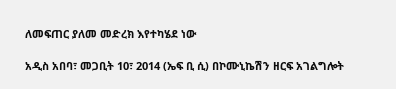ለመፍጠር ያለመ መድረክ እየተካሄደ ነው

አዲስ አበባ፣ መጋቢት 10፣ 2014 (ኤፍ ቢ ሲ) በኮሙኒኬሽን ዘርፍ አገልግሎት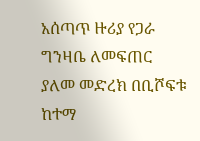አሰጣጥ ዙሪያ የጋራ ግንዛቤ ለመፍጠር ያለመ መድረክ በቢሾፍቱ ከተማ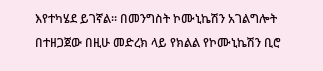እየተካሄደ ይገኛል። በመንግስት ኮሙኒኬሽን አገልግሎት በተዘጋጀው በዚሁ መድረክ ላይ የክልል የኮሙኒኬሽን ቢሮ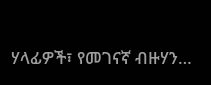ሃላፊዎች፣ የመገናኛ ብዙሃን…